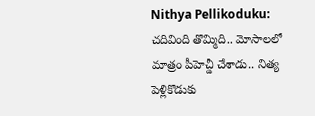Nithya Pellikoduku: చదివింది తొమ్మిది.. మోసాలలో మాత్రం పీహెచ్డీ చేశాడు.. నిత్య పెళ్లికొడుకు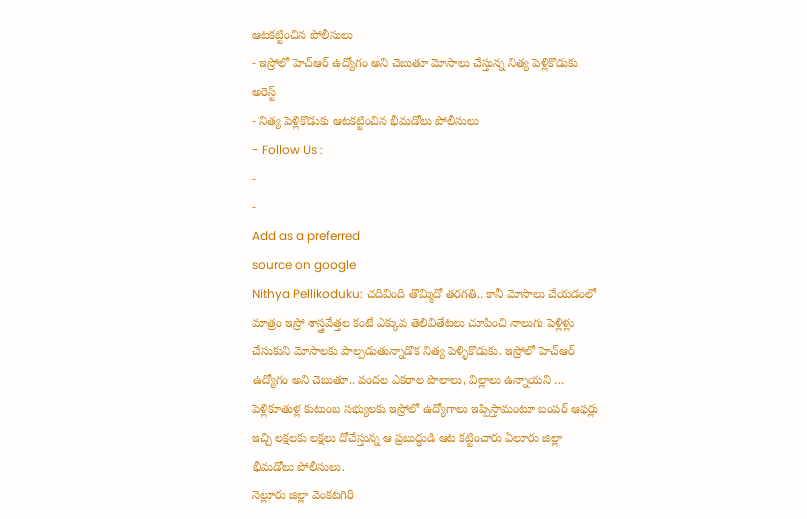ఆటకట్టించిన పోలీసులు
- ఇస్రోలో హెచ్ఆర్ ఉద్యోగం అని చెబుతూ మోసాలు చేస్తున్న నిత్య పెళ్లికొడుకు అరెస్ట్
- నిత్య పెళ్లికొడుకు ఆటకట్టించిన భీమడోలు పోలీసులు
- Follow Us :
-
-
Add as a preferred
source on google
Nithya Pellikoduku: చదివింది తొమ్మిదో తరగతి.. కానీ మోసాలు చేయడంలో మాత్రం ఇస్రో శాస్త్రవేత్తల కంటే ఎక్కువ తెలివితేటలు చూపించి నాలుగు పెళ్లిళ్లు చేసుకుని మోసాలకు పాల్పడుతున్నాడొక నిత్య పెళ్ళికొడుకు. ఇస్రోలో హెచ్ఆర్ ఉద్యోగం అని చెబుతూ.. వందల ఎకరాల పొలాలు, విల్లాలు ఉన్నాయని … పెళ్లికూతుళ్ల కుటుంబ సభ్యులకు ఇస్రోలో ఉద్యోగాలు ఇప్పిస్తామంటూ బంపర్ ఆఫర్లు ఇచ్చి లక్షలకు లక్షలు దోచేస్తున్న ఆ ప్రబుద్ధుడి ఆట కట్టించారు ఏలూరు జిల్లా భీమడోలు పోలీసులు.
నెల్లూరు జిల్లా వెంకటగిరి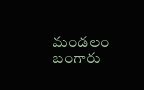మండలం బంగారు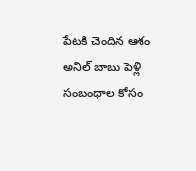పేటకి చెందిన ఆశం అనిల్ బాబు పెళ్లి సంబంధాల కోసం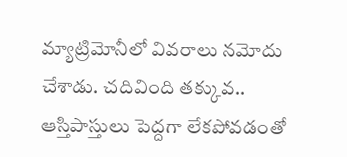మ్యాట్రిమోనీలో వివరాలు నమోదు చేశాడు. చదివింది తక్కువ.. ఆస్తిపాస్తులు పెద్దగా లేకపోవడంతో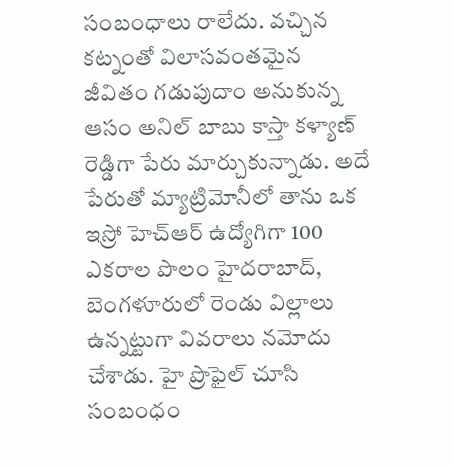సంబంధాలు రాలేదు. వచ్చిన కట్నంతో విలాసవంతమైన జీవితం గడుపుదాం అనుకున్న ఆసం అనిల్ బాబు కాస్తా కళ్యాణ్ రెడ్డిగా పేరు మార్చుకున్నాడు. అదే పేరుతో మ్యాట్రిమోనీలో తాను ఒక ఇస్రో హెచ్ఆర్ ఉద్యోగిగా 100 ఎకరాల పొలం హైదరాబాద్, బెంగళూరులో రెండు విల్లాలు ఉన్నట్టుగా వివరాలు నమోదు చేశాడు. హై ప్రొఫైల్ చూసి సంబంధం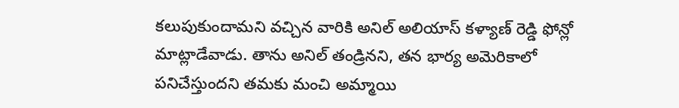కలుపుకుందామని వచ్చిన వారికి అనిల్ అలియాస్ కళ్యాణ్ రెడ్డి ఫోన్లో మాట్లాడేవాడు. తాను అనిల్ తండ్రినని, తన భార్య అమెరికాలో పనిచేస్తుందని తమకు మంచి అమ్మాయి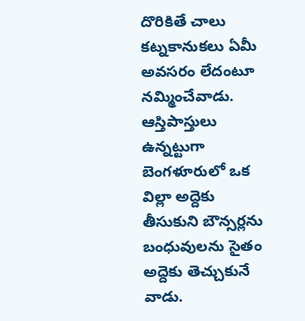దొరికితే చాలు కట్నకానుకలు ఏమీ అవసరం లేదంటూ నమ్మించేవాడు. ఆస్తిపాస్తులు ఉన్నట్టుగా బెంగళూరులో ఒక విల్లా అద్దెకు తీసుకుని బౌన్సర్లను బంధువులను సైతం అద్దెకు తెచ్చుకునే వాడు.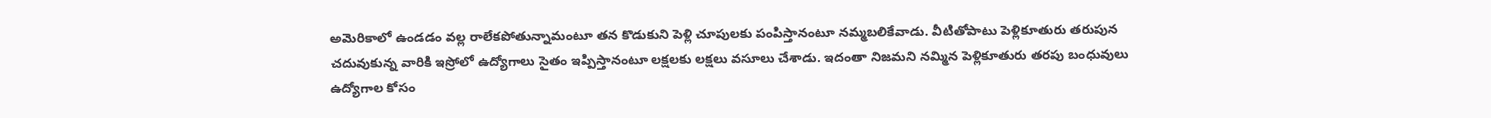అమెరికాలో ఉండడం వల్ల రాలేకపోతున్నామంటూ తన కొడుకుని పెళ్లి చూపులకు పంపిస్తానంటూ నమ్మబలికేవాడు. వీటితోపాటు పెళ్లికూతురు తరుపున చదువుకున్న వారికి ఇస్రోలో ఉద్యోగాలు సైతం ఇప్పిస్తానంటూ లక్షలకు లక్షలు వసూలు చేశాడు. ఇదంతా నిజమని నమ్మిన పెళ్లికూతురు తరపు బంధువులు ఉద్యోగాల కోసం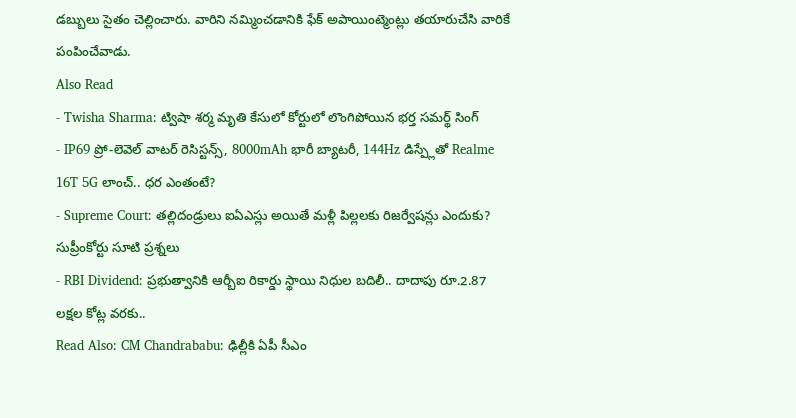డబ్బులు సైతం చెల్లించారు. వారిని నమ్మించడానికి ఫేక్ అపాయింట్మెంట్లు తయారుచేసి వారికే పంపించేవాడు.
Also Read
- Twisha Sharma: ట్విషా శర్మ మృతి కేసులో కోర్టులో లొంగిపోయిన భర్త సమర్థ్ సింగ్
- IP69 ప్రో-లెవెల్ వాటర్ రెసిస్టన్స్, 8000mAh భారీ బ్యాటరీ, 144Hz డిస్ప్లేతో Realme 16T 5G లాంచ్.. ధర ఎంతంటే?
- Supreme Court: తల్లిదండ్రులు ఐఏఎస్లు అయితే మళ్లీ పిల్లలకు రిజర్వేషన్లు ఎందుకు? సుప్రీంకోర్టు సూటి ప్రశ్నలు
- RBI Dividend: ప్రభుత్వానికి ఆర్బీఐ రికార్డు స్థాయి నిధుల బదిలీ.. దాదాపు రూ.2.87 లక్షల కోట్ల వరకు..
Read Also: CM Chandrababu: ఢిల్లీకి ఏపీ సీఎం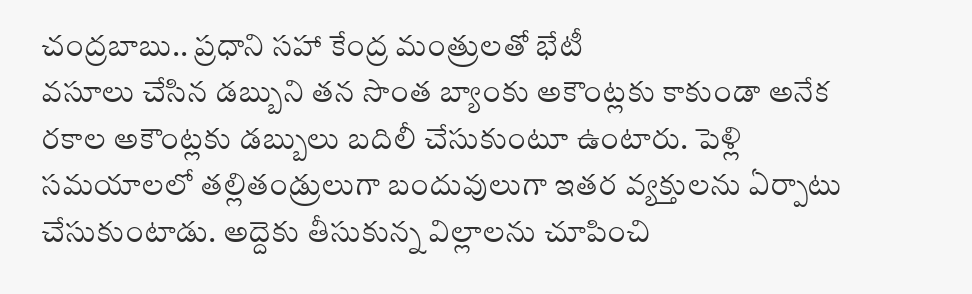చంద్రబాబు.. ప్రధాని సహా కేంద్ర మంత్రులతో భేటీ
వసూలు చేసిన డబ్బుని తన సొంత బ్యాంకు అకౌంట్లకు కాకుండా అనేక రకాల అకౌంట్లకు డబ్బులు బదిలీ చేసుకుంటూ ఉంటారు. పెళ్లి సమయాలలో తల్లితండ్రులుగా బందువులుగా ఇతర వ్యక్తులను ఏర్పాటు చేసుకుంటాడు. అద్దెకు తీసుకున్న విల్లాలను చూపించి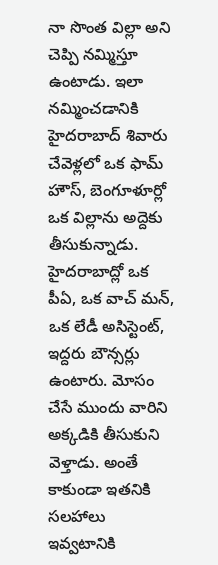నా సొంత విల్లా అని చెప్పి నమ్మిస్తూ ఉంటాడు. ఇలా నమ్మించడానికి హైదరాబాద్ శివారు చేవెళ్లలో ఒక ఫామ్ హౌస్, బెంగూళూర్లో ఒక విల్లాను అద్దెకు తీసుకున్నాడు. హైదరాబాద్లో ఒక పీఏ, ఒక వాచ్ మన్, ఒక లేడీ అసిస్టెంట్, ఇద్దరు బౌన్సర్లు ఉంటారు. మోసం చేసే ముందు వారిని అక్కడికి తీసుకుని వెళ్తాడు. అంతే కాకుండా ఇతనికి సలహాలు ఇవ్వటానికి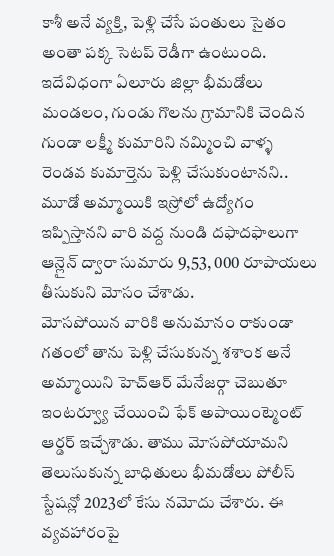కాశీ అనే వ్యక్తి, పెళ్లి చేసే పంతులు సైతం అంతా పక్క సెటప్ రెడీగా ఉంటుంది. ఇదేవిధంగా ఏలూరు జిల్లా భీమడోలు మండలం, గుండు గొలను గ్రామానికి చెందిన గుండా లక్ష్మీ కుమారిని నమ్మించి వాళ్ళ రెండవ కుమార్తెను పెళ్లి చేసుకుంటానని.. మూడో అమ్మాయికి ఇస్రోలో ఉద్యోగం ఇప్పిస్తానని వారి వద్ద నుండి దఫాదఫాలుగా ఆన్లైన్ ద్వారా సుమారు 9,53, 000 రూపాయలు తీసుకుని మోసం చేశాడు.
మోసపోయిన వారికి అనుమానం రాకుండా గతంలో తాను పెళ్లి చేసుకున్న శశాంక అనే అమ్మాయిని హెచ్ఆర్ మేనేజర్గా చెబుతూ ఇంటర్వ్యూ చేయించి ఫేక్ అపాయింట్మెంట్ ఆర్డర్ ఇచ్చేశాడు. తాము మోసపోయామని తెలుసుకున్న బాధితులు భీమడోలు పోలీస్ స్టేషన్లో 2023లో కేసు నమోదు చేశారు. ఈ వ్యవహారంపై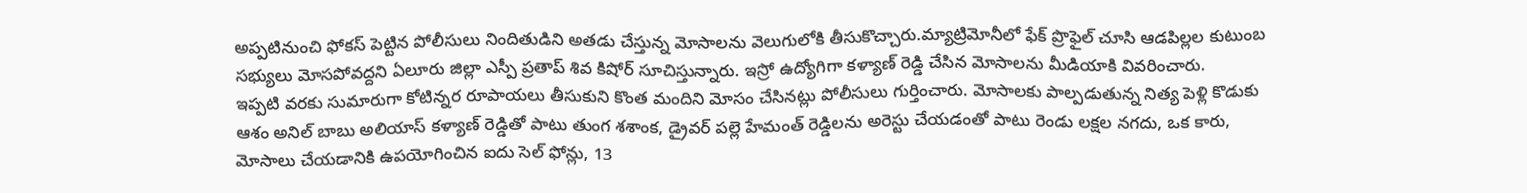అప్పటినుంచి ఫోకస్ పెట్టిన పోలీసులు నిందితుడిని అతడు చేస్తున్న మోసాలను వెలుగులోకి తీసుకొచ్చారు.మ్యాట్రిమోనీలో ఫేక్ ప్రొఫైల్ చూసి ఆడపిల్లల కుటుంబ సభ్యులు మోసపోవద్దని ఏలూరు జిల్లా ఎస్పీ ప్రతాప్ శివ కిషోర్ సూచిస్తున్నారు. ఇస్రో ఉద్యోగిగా కళ్యాణ్ రెడ్డి చేసిన మోసాలను మీడియాకి వివరించారు.
ఇప్పటి వరకు సుమారుగా కోటిన్నర రూపాయలు తీసుకుని కొంత మందిని మోసం చేసినట్లు పోలీసులు గుర్తించారు. మోసాలకు పాల్పడుతున్న నిత్య పెళ్లి కొడుకు ఆశం అనిల్ బాబు అలియాస్ కళ్యాణ్ రెడ్డితో పాటు తుంగ శశాంక, డ్రైవర్ పల్లె హేమంత్ రెడ్డిలను అరెస్టు చేయడంతో పాటు రెండు లక్షల నగదు, ఒక కారు, మోసాలు చేయడానికి ఉపయోగించిన ఐదు సెల్ ఫోన్లు, 13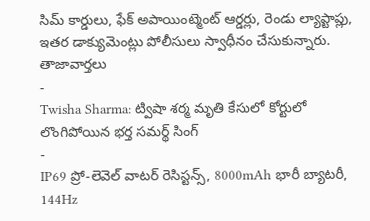సిమ్ కార్డులు, ఫేక్ అపాయింట్మెంట్ ఆర్డర్లు, రెండు ల్యాప్టాప్లు, ఇతర డాక్యుమెంట్లు పోలీసులు స్వాధీనం చేసుకున్నారు.
తాజావార్తలు
-
Twisha Sharma: ట్విషా శర్మ మృతి కేసులో కోర్టులో లొంగిపోయిన భర్త సమర్థ్ సింగ్
-
IP69 ప్రో-లెవెల్ వాటర్ రెసిస్టన్స్, 8000mAh భారీ బ్యాటరీ, 144Hz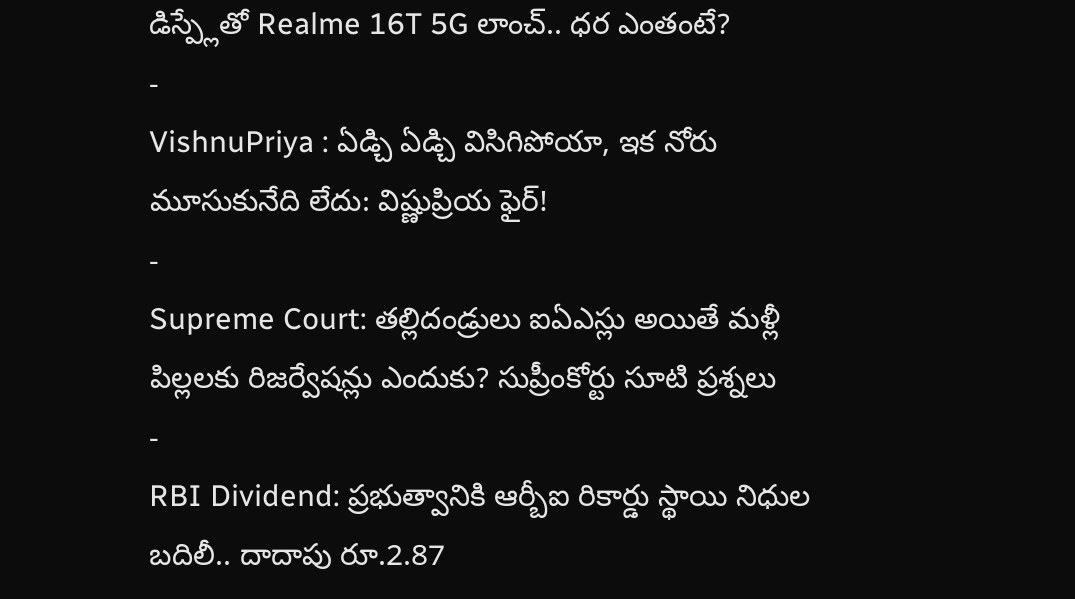డిస్ప్లేతో Realme 16T 5G లాంచ్.. ధర ఎంతంటే?
-
VishnuPriya : ఏడ్చి ఏడ్చి విసిగిపోయా, ఇక నోరు మూసుకునేది లేదు: విష్ణుప్రియ ఫైర్!
-
Supreme Court: తల్లిదండ్రులు ఐఏఎస్లు అయితే మళ్లీ పిల్లలకు రిజర్వేషన్లు ఎందుకు? సుప్రీంకోర్టు సూటి ప్రశ్నలు
-
RBI Dividend: ప్రభుత్వానికి ఆర్బీఐ రికార్డు స్థాయి నిధుల బదిలీ.. దాదాపు రూ.2.87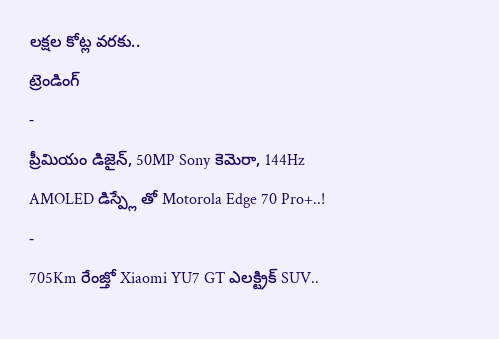లక్షల కోట్ల వరకు..
ట్రెండింగ్
-
ప్రీమియం డిజైన్, 50MP Sony కెమెరా, 144Hz AMOLED డిస్ప్లే తో Motorola Edge 70 Pro+..!
-
705Km రేంజ్తో Xiaomi YU7 GT ఎలక్ట్రిక్ SUV..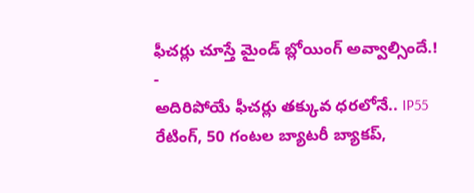ఫీచర్లు చూస్తే మైండ్ బ్లోయింగ్ అవ్వాల్సిందే.!
-
అదిరిపోయే ఫీచర్లు తక్కువ ధరలోనే.. IP55 రేటింగ్, 50 గంటల బ్యాటరీ బ్యాకప్,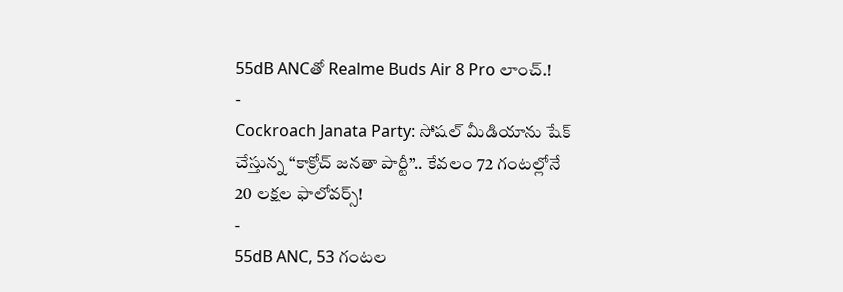55dB ANCతో Realme Buds Air 8 Pro లాంచ్.!
-
Cockroach Janata Party: సోషల్ మీడియాను షేక్ చేస్తున్న “కాక్రోచ్ జనతా పార్టీ”.. కేవలం 72 గంటల్లోనే 20 లక్షల ఫాలోవర్స్!
-
55dB ANC, 53 గంటల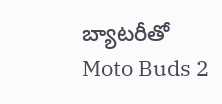బ్యాటరీతో Moto Buds 2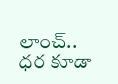లాంచ్.. ధర కూడా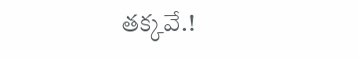తక్కవే.!